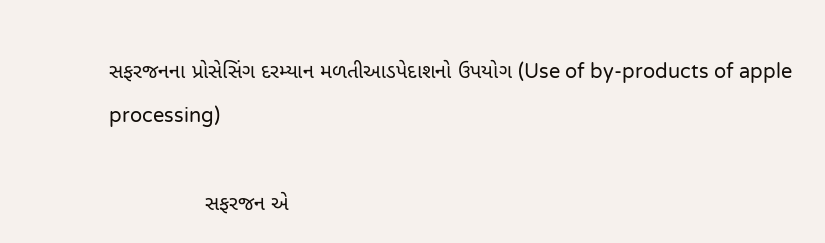સફરજનના પ્રોસેસિંગ દરમ્યાન મળતીઆડપેદાશનો ઉપયોગ (Use of by-products of apple processing)

                સફરજન એ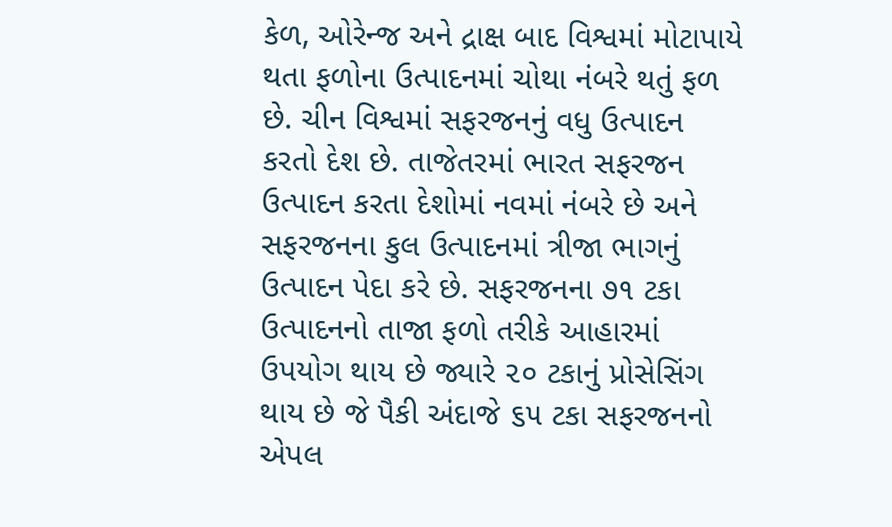કેળ, ઓરેન્જ અને દ્રાક્ષ બાદ વિશ્વમાં મોટાપાયે થતા ફળોના ઉત્પાદનમાં ચોથા નંબરે થતું ફળ છે. ચીન વિશ્વમાં સફરજનનું વધુ ઉત્પાદન કરતો દેશ છે. તાજેતરમાં ભારત સફરજન ઉત્પાદન કરતા દેશોમાં નવમાં નંબરે છે અને સફરજનના કુલ ઉત્પાદનમાં ત્રીજા ભાગનું ઉત્પાદન પેદા કરે છે. સફરજનના ૭૧ ટકા ઉત્પાદનનો તાજા ફળો તરીકે આહારમાં ઉપયોગ થાય છે જ્યારે ૨૦ ટકાનું પ્રોસેસિંગ થાય છે જે પૈકી અંદાજે ૬૫ ટકા સફરજનનો એપલ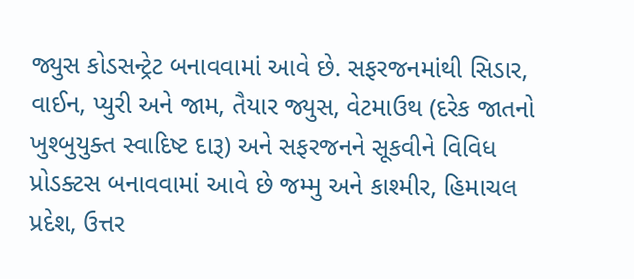જ્યુસ કોડસન્ટ્રેટ બનાવવામાં આવે છે. સફરજનમાંથી સિડાર, વાઈન, પ્યુરી અને જામ, તૈયાર જ્યુસ, વેટમાઉથ (દરેક જાતનો ખુશ્બુયુક્ત સ્વાદિષ્ટ દારૂ) અને સફરજનને સૂકવીને વિવિધ પ્રોડક્ટસ બનાવવામાં આવે છે જમ્મુ અને કાશ્મીર, હિમાચલ પ્રદેશ, ઉત્તર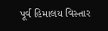પૂર્વ હિમાલય વિસ્તાર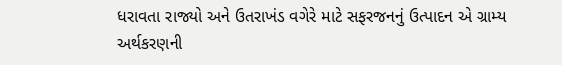ધરાવતા રાજ્યો અને ઉતરાખંડ વગેરે માટે સફરજનનું ઉત્પાદન એ ગ્રામ્ય અર્થકરણની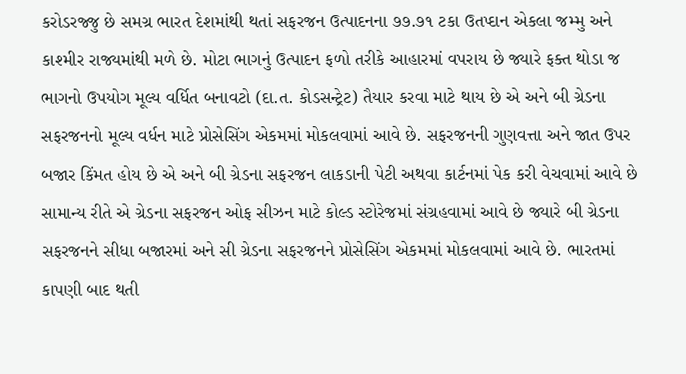કરોડરજ્જુ છે સમગ્ર ભારત દેશમાંથી થતાં સફરજન ઉત્પાદનના ૭૭.૭૧ ટકા ઉતપ્દાન એકલા જમ્મુ અને કાશ્મીર રાજ્યમાંથી મળે છે. મોટા ભાગનું ઉત્પાદન ફળો તરીકે આહારમાં વપરાય છે જ્યારે ફક્ત થોડા જ ભાગનો ઉપયોગ મૂલ્ય વર્ધિત બનાવટો (દા.ત. કોડસન્ટ્રેટ) તૈયાર કરવા માટે થાય છે એ અને બી ગ્રેડના સફરજનનો મૂલ્ય વર્ધન માટે પ્રોસેસિંગ એકમમાં મોકલવામાં આવે છે. સફરજનની ગુણવત્તા અને જાત ઉપર બજાર કિંમત હોય છે એ અને બી ગ્રેડના સફરજન લાકડાની પેટી અથવા કાર્ટનમાં પેક કરી વેચવામાં આવે છે સામાન્ય રીતે એ ગ્રેડના સફરજન ઓફ સીઝન માટે કોલ્ડ સ્ટોરેજમાં સંગ્રહવામાં આવે છે જ્યારે બી ગ્રેડના સફરજનને સીધા બજારમાં અને સી ગ્રેડના સફરજનને પ્રોસેસિંગ એકમમાં મોકલવામાં આવે છે. ભારતમાં કાપણી બાદ થતી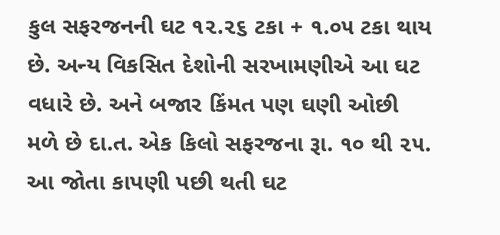કુલ સફરજનની ઘટ ૧૨.૨૬ ટકા + ૧.૦૫ ટકા થાય છે. અન્ય વિકસિત દેશોની સરખામણીએ આ ઘટ વધારે છે. અને બજાર કિંમત પણ ઘણી ઓછી મળે છે દા.ત. એક કિલો સફરજના રૂા. ૧૦ થી ૨૫. આ જોતા કાપણી પછી થતી ઘટ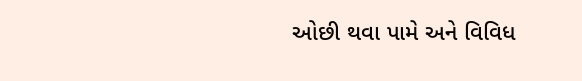ઓછી થવા પામે અને વિવિધ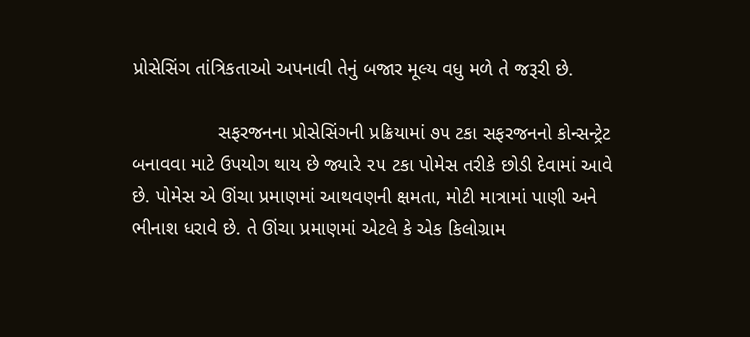પ્રોસેસિંગ તાંત્રિકતાઓ અપનાવી તેનું બજાર મૂલ્ય વધુ મળે તે જરૂરી છે.

                સફરજનના પ્રોસેસિંગની પ્રક્રિયામાં ૭૫ ટકા સફરજનનો કોન્સન્ટ્રેટ બનાવવા માટે ઉપયોગ થાય છે જ્યારે ૨૫ ટકા પોમેસ તરીકે છોડી દેવામાં આવે છે. પોમેસ એ ઊંચા પ્રમાણમાં આથવણની ક્ષમતા, મોટી માત્રામાં પાણી અને ભીનાશ ધરાવે છે. તે ઊંચા પ્રમાણમાં એટલે કે એક કિલોગ્રામ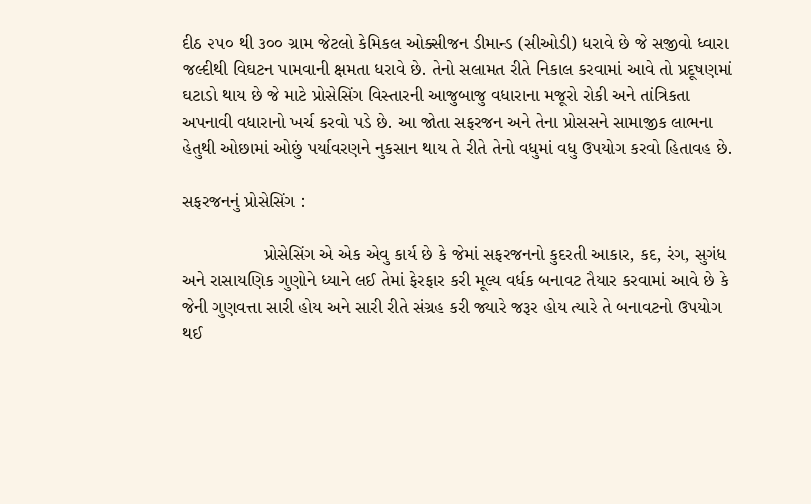દીઠ ૨૫૦ થી ૩૦૦ ગ્રામ જેટલો કેમિકલ ઓક્સીજન ડીમાન્ડ (સીઓડી) ધરાવે છે જે સજીવો ધ્વારા જલ્દીથી વિઘટન પામવાની ક્ષમતા ધરાવે છે. તેનો સલામત રીતે નિકાલ કરવામાં આવે તો પ્રદૂષણમાં ઘટાડો થાય છે જે માટે પ્રોસેસિંગ વિસ્તારની આજુબાજુ વધારાના મજૂરો રોકી અને તાંત્રિકતા અપનાવી વધારાનો ખર્ચ કરવો પડે છે. આ જોતા સફરજન અને તેના પ્રોસસને સામાજીક લાભના હેતુથી ઓછામાં ઓછું પર્યાવરણને નુકસાન થાય તે રીતે તેનો વધુમાં વધુ ઉપયોગ કરવો હિતાવહ છે.

સફરજનનું પ્રોસેસિંગ :

                પ્રોસેસિંગ એ એક એવુ કાર્ય છે કે જેમાં સફરજનનો કુદરતી આકાર, કદ, રંગ, સુગંધ અને રાસાયણિક ગુણોને ધ્યાને લઈ તેમાં ફેરફાર કરી મૂલ્ય વર્ધક બનાવટ તૈયાર કરવામાં આવે છે કે જેની ગુણવત્તા સારી હોય અને સારી રીતે સંગ્રહ કરી જ્યારે જરૂર હોય ત્યારે તે બનાવટનો ઉપયોગ થઈ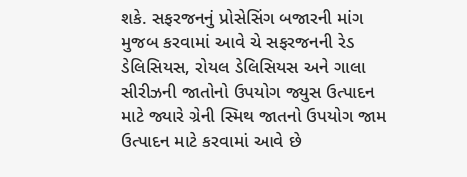શકે. સફરજનનું પ્રોસેસિંગ બજારની માંગ મુજબ કરવામાં આવે ચે સફરજનની રેડ ડેલિસિયસ, રોયલ ડેલિસિયસ અને ગાલા સીરીઝની જાતોનો ઉપયોગ જ્યુસ ઉત્પાદન માટે જ્યારે ગ્રેની સ્મિથ જાતનો ઉપયોગ જામ ઉત્પાદન માટે કરવામાં આવે છે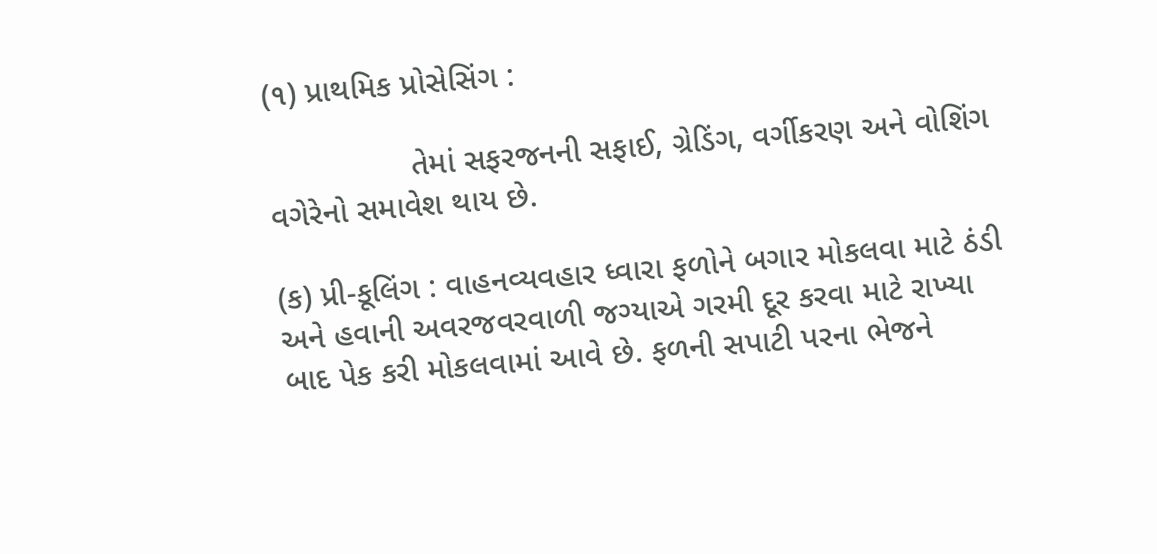(૧) પ્રાથમિક પ્રોસેસિંગ :

                તેમાં સફરજનની સફાઈ, ગ્રેડિંગ, વર્ગીકરણ અને વોશિંગ વગેરેનો સમાવેશ થાય છે.

(ક) પ્રી-કૂલિંગ : વાહનવ્યવહાર ધ્વારા ફળોને બગાર મોકલવા માટે ઠંડી અને હવાની અવરજવરવાળી જગ્યાએ ગરમી દૂર કરવા માટે રાખ્યા બાદ પેક કરી મોકલવામાં આવે છે. ફળની સપાટી પરના ભેજને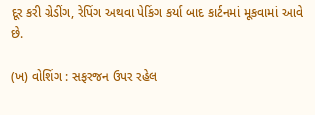દૂર કરી ગ્રેડીંગ, રેપિંગ અથવા પેકિંગ કર્યા બાદ કાર્ટનમાં મૂકવામાં આવે છે.

(ખ) વોશિંગ : સફરજન ઉપર રહેલ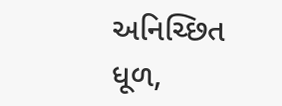અનિચ્છિત ધૂળ,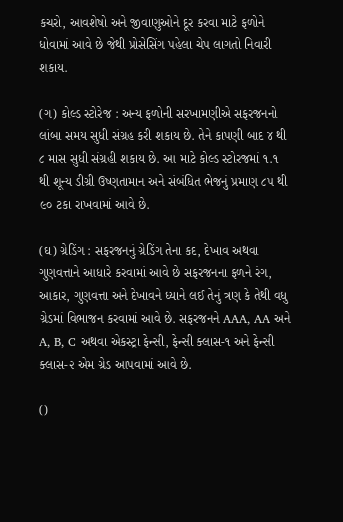કચરો, આવશેષો અને જીવાણુઓને દૂર કરવા માટે ફળોને ધોવામાં આવે છે જેથી પ્રોસેસિંગ પહેલા ચેપ લાગતો નિવારી શકાય.

(ગ) કોલ્ડ સ્ટોરેજ : અન્ય ફળોની સરખામણીએ સફરજનનો લાંબા સમય સુધી સંગ્રહ કરી શકાય છે. તેને કાપણી બાદ ૪ થી ૮ માસ સુધી સંગ્રહી શકાય છે. આ માટે કોલ્ડ સ્ટોરજમાં ૧.૧ થી શૂન્ય ડીગ્રી ઉષ્ણતામાન અને સંબંધિત ભેજનું પ્રમાણ ૮૫ થી ૯૦ ટકા રાખવામાં આવે છે.

(ઘ) ગ્રેડિંગ : સફરજનનું ગ્રેડિંગ તેના કદ, દેખાવ અથવા ગુણવત્તાને આધારે કરવામાં આવે છે સફરજનના ફળને રંગ, આકાર, ગુણવત્તા અને દેખાવને ધ્યાને લઈ તેનું ત્રણ કે તેથી વધુ ગ્રેડમાં વિભાજન કરવામાં આવે છે. સફરજનને AAA, AA અને A, B, C અથવા એકસ્ટ્રા ફેન્સી, ફેન્સી ક્લાસ-૧ અને ફેન્સી ક્લાસ-૨ એમ ગ્રેડ આપવામાં આવે છે.

()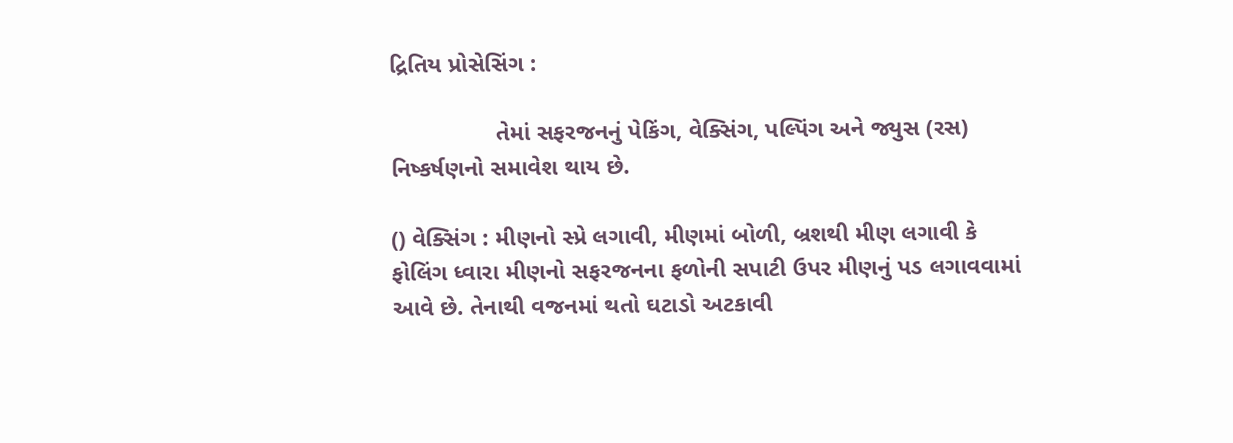દ્રિતિય પ્રોસેસિંગ :

                તેમાં સફરજનનું પેકિંગ, વેક્સિંગ, પલ્પિંગ અને જ્યુસ (રસ) નિષ્કર્ષણનો સમાવેશ થાય છે.

() વેક્સિંગ : મીણનો સ્પ્રે લગાવી, મીણમાં બોળી, બ્રશથી મીણ લગાવી કે ફોલિંગ ધ્વારા મીણનો સફરજનના ફળોની સપાટી ઉપર મીણનું પડ લગાવવામાં આવે છે. તેનાથી વજનમાં થતો ઘટાડો અટકાવી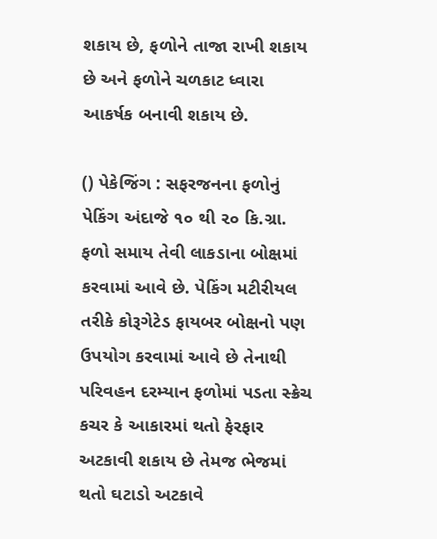શકાય છે, ફળોને તાજા રાખી શકાય છે અને ફળોને ચળકાટ ધ્વારા આકર્ષક બનાવી શકાય છે.

() પેકેજિંગ : સફરજનના ફળોનું પેકિંગ અંદાજે ૧૦ થી ૨૦ કિ.ગ્રા. ફળો સમાય તેવી લાકડાના બોક્ષમાં કરવામાં આવે છે. પેકિંગ મટીરીયલ તરીકે કોરૂગેટેડ ફાયબર બોક્ષનો પણ ઉપયોગ કરવામાં આવે છે તેનાથી પરિવહન દરમ્યાન ફળોમાં પડતા સ્ક્રેચ કચર કે આકારમાં થતો ફેરફાર અટકાવી શકાય છે તેમજ ભેજમાં થતો ઘટાડો અટકાવે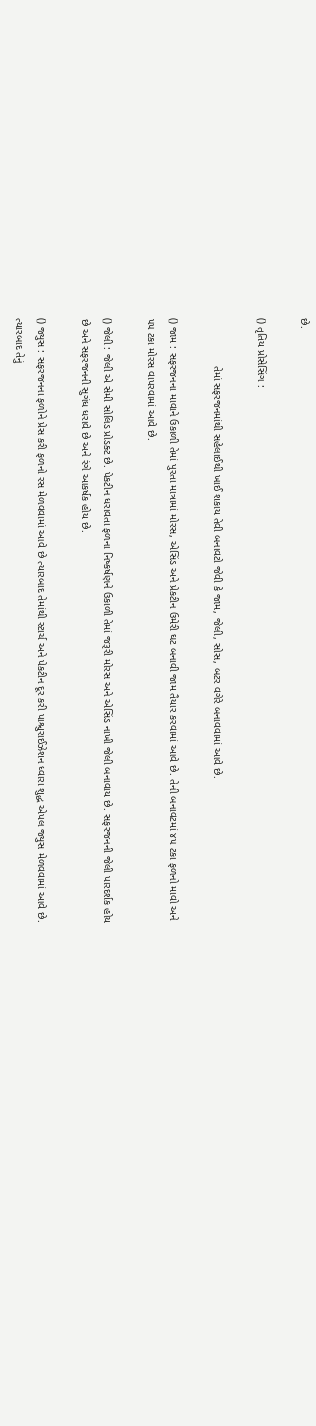છે.

() તૃતિય પ્રોસેસિંગ :

                તેમાં સફરજનમાંથી સહેલાઈથી ખાઈ શકાય તેવી બનાવટો જેવી કે જામ, જેલી, સોસ, બટર વગેરે બનાવવામાં આવે છે.

() જામ : સફરજનના માવાને ઉકાળી તેમાં પુરતા માત્રામાં મોરસ, એસિંડ અને પ્રેકટીન ઉમેરી ઘટ બનાવી જામ તૈયાર કરવામાં આવે છે. તેની બનાવટમાં ૪૫ ટકા ફળનો માવો અને ૫૫ ટકા મોરસ વાપરવામાં આવે છે.

() જેલી : જેલી એ સેમી સોલિડ પ્રોડક્ટ છે. પેકટીન ધરાવતા ફળના નિષ્કર્ષણને ઉકાળી તેમાં જરૂરી મોરસ અને એસિંડ નાખી જેલી બનાવાય છે. સફરજનની જેલી પારદર્શક હોય છે અને સફરજનની સુગંધ ધરાવે છે અને રંગે આકર્ષક હોય છે.

() જ્યુસ : સફરજનના ફળોને પ્રેસ કરી ફળનો રસ મેળવવામાં આવે છે ત્યારબાદ તેમાંથી સ્ટાર્ચ અને પેકટીન દૂર કરી પાશ્ચુરાઈઝેશન ધ્વારા શુદ્ધ એપલ જ્યુસ મેળવવામાં આવે છે. ત્યારબાદ તેનું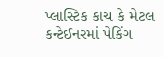પ્લાસ્ટિક કાચ કે મેટલ કન્ટેઈનરમાં પેકિંગ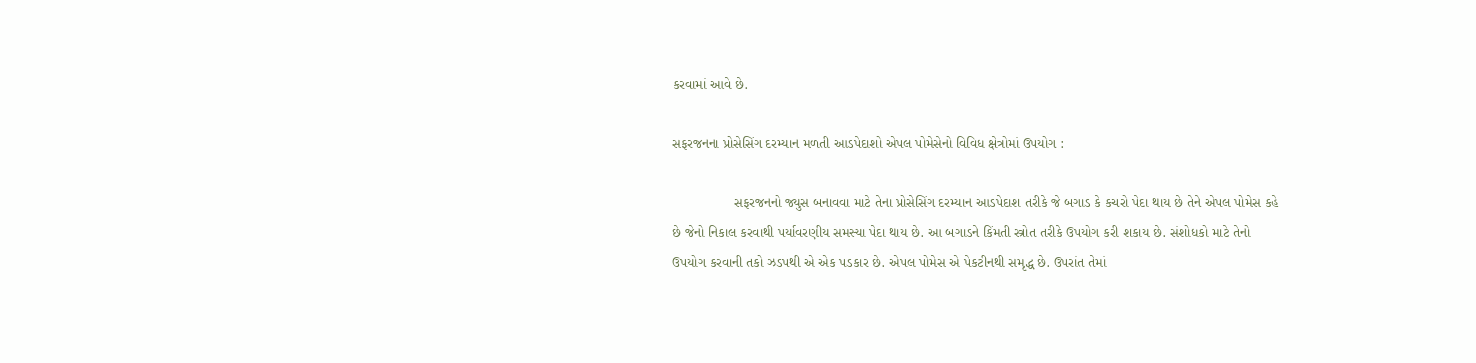કરવામાં આવે છે.

સફરજનના પ્રોસેસિંગ દરમ્યાન મળતી આડપેદાશો એપલ પોમેસેનો વિવિધ ક્ષેત્રોમાં ઉપયોગ :

                સફરજનનો જ્યુસ બનાવવા માટે તેના પ્રોસેસિંગ દરમ્યાન આડપેદાશ તરીકે જે બગાડ કે કચરો પેદા થાય છે તેને એપલ પોમેસ કહે છે જેનો નિકાલ કરવાથી પર્યાવરણીય સમસ્યા પેદા થાય છે. આ બગાડને કિંમતી સ્ત્રોત તરીકે ઉપયોગ કરી શકાય છે. સંશોધકો માટે તેનો ઉપયોગ કરવાની તકો ઝડપથી એ એક પડકાર છે. એપલ પોમેસ એ પેકટીનથી સમૃદ્ધ છે. ઉપરાંત તેમાં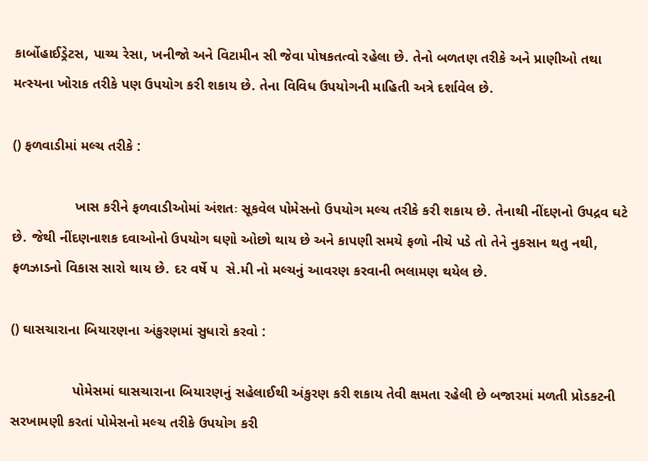કાર્બોહાઈડ્રેટસ, પાચ્ય રેસા, ખનીજો અને વિટામીન સી જેવા પોષકતત્વો રહેલા છે. તેનો બળતણ તરીકે અને પ્રાણીઓ તથા મત્સ્યના ખોરાક તરીકે પણ ઉપયોગ કરી શકાય છે. તેના વિવિધ ઉપયોગની માહિતી અત્રે દર્શાવેલ છે.

() ફળવાડીમાં મલ્ચ તરીકે :

                ખાસ કરીને ફળવાડીઓમાં અંશતઃ સૂકવેલ પોમેસનો ઉપયોગ મલ્ચ તરીકે કરી શકાય છે. તેનાથી નીંદણનો ઉપદ્રવ ઘટે છે. જેથી નીંદણનાશક દવાઓનો ઉપયોગ ઘણો ઓછો થાય છે અને કાપણી સમયે ફળો નીચે પડે તો તેને નુકસાન થતુ નથી, ફળઝાડનો વિકાસ સારો થાય છે. દર વર્ષે ૫  સે.મી નો મલ્ચનું આવરણ કરવાની ભલામણ થયેલ છે.

() ઘાસચારાના બિયારણના અંકુરણમાં સુધારો કરવો :

                પોમેસમાં ઘાસચારાના બિયારણનું સહેલાઈથી અંકુરણ કરી શકાય તેવી ક્ષમતા રહેલી છે બજારમાં મળતી પ્રોડકટની સરખામણી કરતાં પોમેસનો મલ્ચ તરીકે ઉપયોગ કરી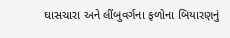ઘાસચારા અને લીંબુવર્ગના ફળોના બિયારણનું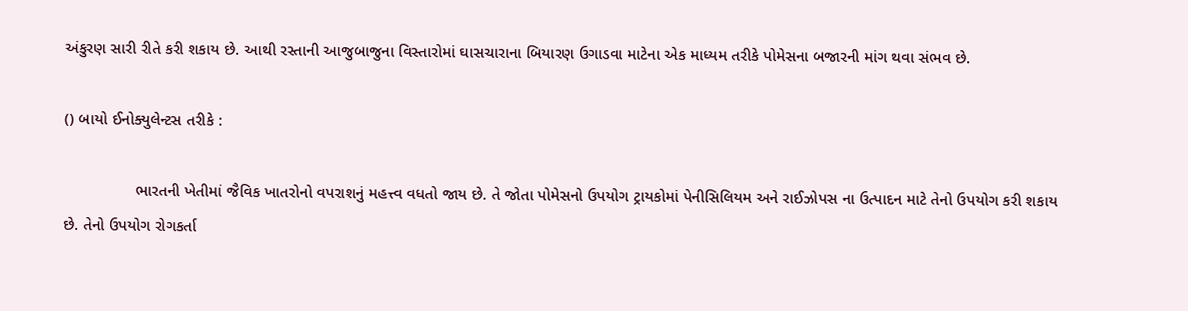અંકુરણ સારી રીતે કરી શકાય છે. આથી રસ્તાની આજુબાજુના વિસ્તારોમાં ઘાસચારાના બિયારણ ઉગાડવા માટેના એક માધ્યમ તરીકે પોમેસના બજારની માંગ થવા સંભવ છે.

() બાયો ઈનોક્યુલેન્ટસ તરીકે :

                ભારતની ખેતીમાં જૈવિક ખાતરોનો વપરાશનું મહત્ત્વ વધતો જાય છે. તે જોતા પોમેસનો ઉપયોગ ટ્રાયકોમાં પેનીસિલિયમ અને રાઈઝોપસ ના ઉત્પાદન માટે તેનો ઉપયોગ કરી શકાય છે. તેનો ઉપયોગ રોગકર્તા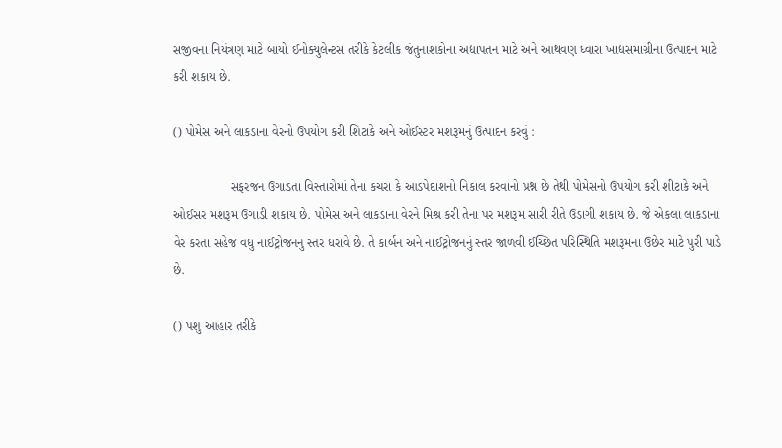સજીવના નિયંત્રણ માટે બાયો ઈનોક્યુલેન્ટસ તરીકે કેટલીક જંતુનાશકોના અદ્યાપતન માટે અને આથવણ ધ્વારા ખાદ્યસમાગ્રીના ઉત્પાદન માટે કરી શકાય છે.

() પોમેસ અને લાકડાના વેરનો ઉપયોગ કરી શિટાકે અને ઓઈસ્ટર મશરૂમનું ઉત્પાદન કરવું :

                સફરજન ઉગાડતા વિસ્તારોમાં તેના કચરા કે આડપેદાશનો નિકાલ કરવાનો પ્રશ્ન છે તેથી પોમેસનો ઉપયોગ કરી શીટાકે અને ઓઈસર મશરૂમ ઉગાડી શકાય છે. પોમેસ અને લાકડાના વેરને મિશ્ર કરી તેના પર મશરૂમ સારી રીતે ઉડાગી શકાય છે. જે એકલા લાકડાના વેર કરતા સહેજ વધુ નાઈટ્રોજનનુ સ્તર ધરાવે છે. તે કાર્બન અને નાઈટ્રોજનનું સ્તર જાળવી ઈચ્છિત પરિસ્થિતિ મશરૂમના ઉછેર માટે પુરી પાડે છે.

() પશુ આહાર તરીકે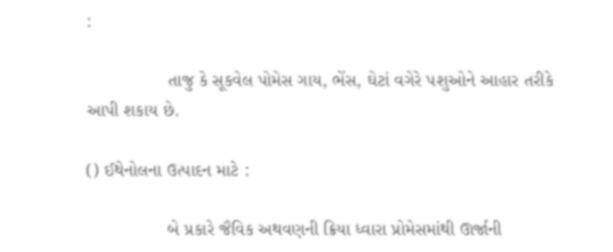:

                તાજુ કે સૂકવેલ પોમેસ ગાય, ભેંસ, ઘેટાં વગેરે પશુઓને આહાર તરીકે આપી શકાય છે.

() ઈથેનોલના ઉત્પાદન માટે :

                બે પ્રકારે જૈવિક અથવણની ક્રિયા ધ્વારા પ્રોમેસમાંથી ઊર્જાની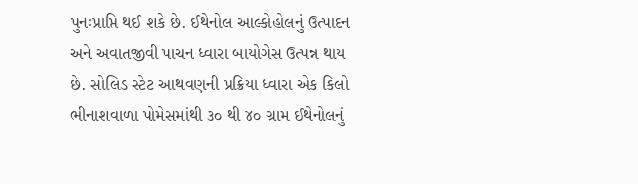પુનઃપ્રાપ્તિ થઈ શકે છે. ઈથેનોલ આલ્કોહોલનું ઉત્પાદન અને અવાતજીવી પાચન ધ્વારા બાયોગેસ ઉત્પન્ન થાય છે. સોલિડ સ્ટેટ આથવણની પ્રક્રિયા ધ્વારા એક કિલો ભીનાશવાળા પોમેસમાંથી ૩૦ થી ૪૦ ગ્રામ ઈથેનોલનું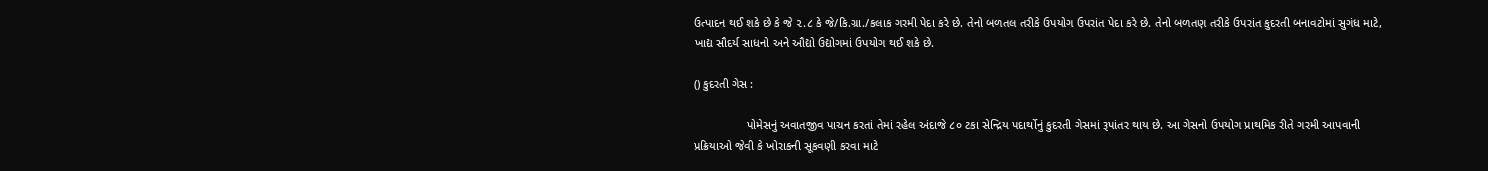ઉત્પાદન થઈ શકે છે કે જે ૨.૮ કે જે/કિ.ગ્રા./કલાક ગરમી પેદા કરે છે. તેનો બળતલ તરીકે ઉપયોગ ઉપરાંત પેદા કરે છે. તેનો બળતણ તરીકે ઉપરાંત કુદરતી બનાવટોમાં સુગંધ માટે, ખાદ્ય સૌદર્ય સાધનો અને ઔદ્યો ઉદ્યોગમાં ઉપયોગ થઈ શકે છે.

() કુદરતી ગેસ :

                પોમેસનું અવાતજીવ પાચન કરતાં તેમાં રહેલ અંદાજે ૮૦ ટકા સેન્દ્રિય પદાર્થોનું કુદરતી ગેસમાં રૂપાંતર થાય છે. આ ગેસનો ઉપયોગ પ્રાથમિક રીતે ગરમી આપવાની પ્રક્રિયાઓ જેવી કે ખોરાકની સૂકવણી કરવા માટે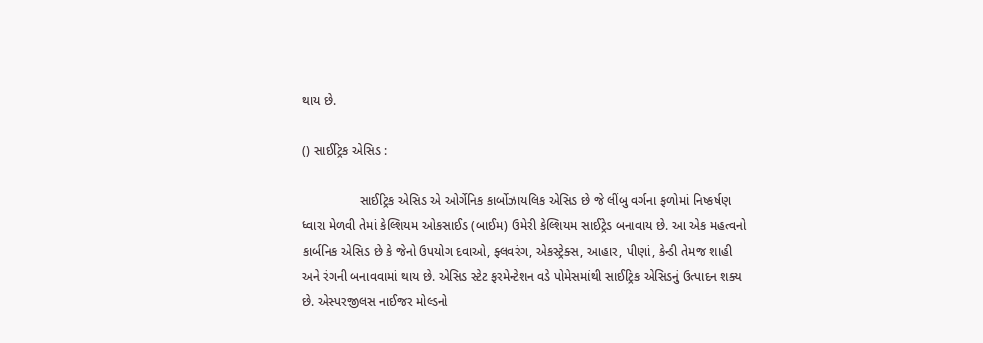થાય છે.

() સાઈટ્રિક એસિડ :

                સાઈટ્રિક એસિડ એ ઓર્ગેનિક કાર્બોઝાયલિક એસિડ છે જે લીંબુ વર્ગના ફળોમાં નિષ્કર્ષણ ધ્વારા મેળવી તેમાં કેલ્શિયમ ઓકસાઈડ (બાઈમ) ઉમેરી કેલ્શિયમ સાઈટ્રેડ બનાવાય છે. આ એક મહત્વનો કાર્બનિક એસિડ છે કે જેનો ઉપયોગ દવાઓ, ફ્લવરંગ, એકસ્ટ્રેક્સ, આહાર, પીણાં, કેન્ડી તેમજ શાહી અને રંગની બનાવવામાં થાય છે. એસિડ સ્ટેટ ફરમેન્ટેશન વડે પોમેસમાંથી સાઈટ્રિક એસિડનું ઉત્પાદન શક્ય છે. એસ્પરજીલસ નાઈજર મોલ્ડનો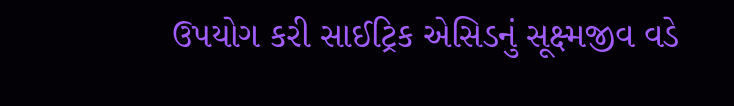ઉપયોગ કરી સાઈટ્રિક એસિડનું સૂક્ષ્મજીવ વડે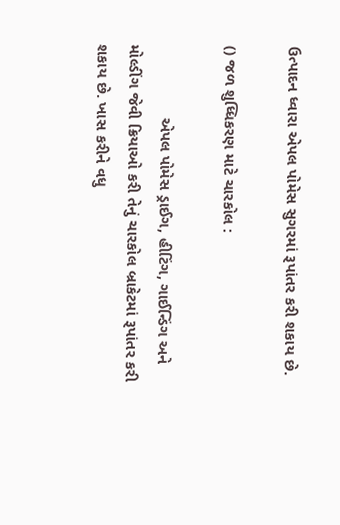ઉત્પાદન ધ્વારા એપલ પોમેસ સુગરમાં રૂપાંતર કરી શકાય છે.

() જળ શુધ્ધિકરણ માટે ચારકોલ :

                એપલ પોમેસ ડ્રાઈગ, હીટિંગ, ગાઈન્ડિંગ અને મોલ્ડીંગ જેવી ક્રિયાઓ કરી તેનું ચારકોલ બ્રાકેટમાં રૂપાંતર કરી શકાય છે. ખાસ કરીને વધુ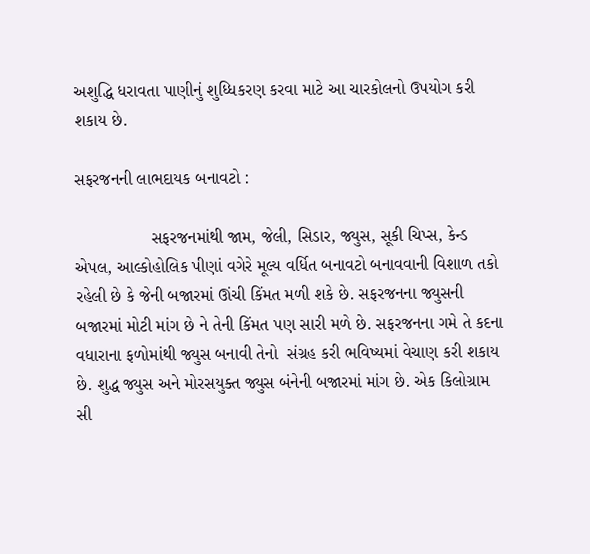અશુદ્ધિ ધરાવતા પાણીનું શુધ્ધિકરણ કરવા માટે આ ચારકોલનો ઉપયોગ કરી શકાય છે.

સફરજનની લાભદાયક બનાવટો :

                સફરજનમાંથી જામ, જેલી, સિડાર, જ્યુસ, સૂકી ચિપ્સ, કેન્ડ એપલ, આલ્કોહોલિક પીણાં વગેરે મૂલ્ય વર્ધિત બનાવટો બનાવવાની વિશાળ તકો રહેલી છે કે જેની બજારમાં ઊંચી કિંમત મળી શકે છે. સફરજનના જ્યુસની બજારમાં મોટી માંગ છે ને તેની કિંમત પણ સારી મળે છે. સફરજનના ગમે તે કદના વધારાના ફળોમાંથી જ્યુસ બનાવી તેનો  સંગ્રહ કરી ભવિષ્યમાં વેચાણ કરી શકાય છે. શુદ્ધ જ્યુસ અને મોરસયુક્ત જ્યુસ બંનેની બજારમાં માંગ છે. એક કિલોગ્રામ સી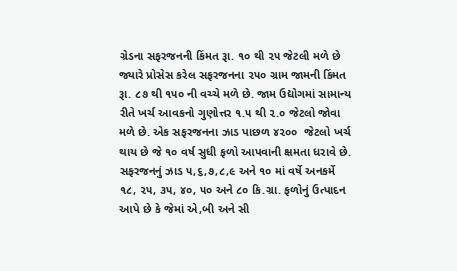ગ્રેડના સફરજનની કિંમત રૂા. ૧૦ થી ૨૫ જેટલી મળે છે જ્યારે પ્રોસેસ કરેલ સફરજનના ૨૫૦ ગ્રામ જામની કિંમત રૂા. ૮૭ થી ૧૫૦ ની વચ્ચે મળે છે. જામ ઉદ્યોગમાં સામાન્ય રીતે ખર્ચ આવકનો ગુણોત્તર ૧.૫ થી ૨.૦ જેટલો જોવા મળે છે. એક સફરજનના ઝાડ પાછળ ૪૨૦૦  જેટલો ખર્ચ થાય છે જે ૧૦ વર્ષ સુધી ફળો આપવાની ક્ષમતા ધરાવે છે. સફરજનનું ઝાડ ૫,૬,૭,૮,૯ અને ૧૦ માં વર્ષે અનકર્મે ૧૮, ૨૫, ૩૫, ૪૦, ૫૦ અને ૮૦ કિ.ગ્રા. ફળોનું ઉત્પાદન આપે છે કે જેમાં એ,બી અને સી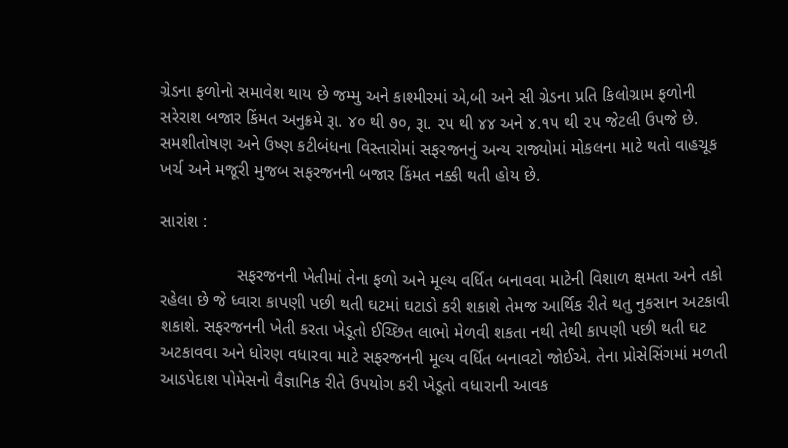ગ્રેડના ફળોનો સમાવેશ થાય છે જમ્મુ અને કાશ્મીરમાં એ,બી અને સી ગ્રેડના પ્રતિ કિલોગ્રામ ફળોની સરેરાશ બજાર કિંમત અનુક્રમે રૂા. ૪૦ થી ૭૦, રૂા. ૨૫ થી ૪૪ અને ૪.૧૫ થી ૨૫ જેટલી ઉપજે છે. સમશીતોષણ અને ઉષ્ણ કટીબંધના વિસ્તારોમાં સફરજનનું અન્ય રાજ્યોમાં મોકલના માટે થતો વાહચૂક ખર્ચ અને મજૂરી મુજબ સફરજનની બજાર કિંમત નક્કી થતી હોય છે.

સારાંશ :

                સફરજનની ખેતીમાં તેના ફળો અને મૂલ્ય વર્ધિત બનાવવા માટેની વિશાળ ક્ષમતા અને તકો રહેલા છે જે ધ્વારા કાપણી પછી થતી ઘટમાં ઘટાડો કરી શકાશે તેમજ આર્થિક રીતે થતુ નુકસાન અટકાવી શકાશે. સફરજનની ખેતી કરતા ખેડૂતો ઈચ્છિત લાભો મેળવી શકતા નથી તેથી કાપણી પછી થતી ઘટ અટકાવવા અને ધોરણ વધારવા માટે સફરજનની મૂલ્ય વર્ધિત બનાવટો જોઈએ. તેના પ્રોસેસિંગમાં મળતી આડપેદાશ પોમેસનો વૈજ્ઞાનિક રીતે ઉપયોગ કરી ખેડૂતો વધારાની આવક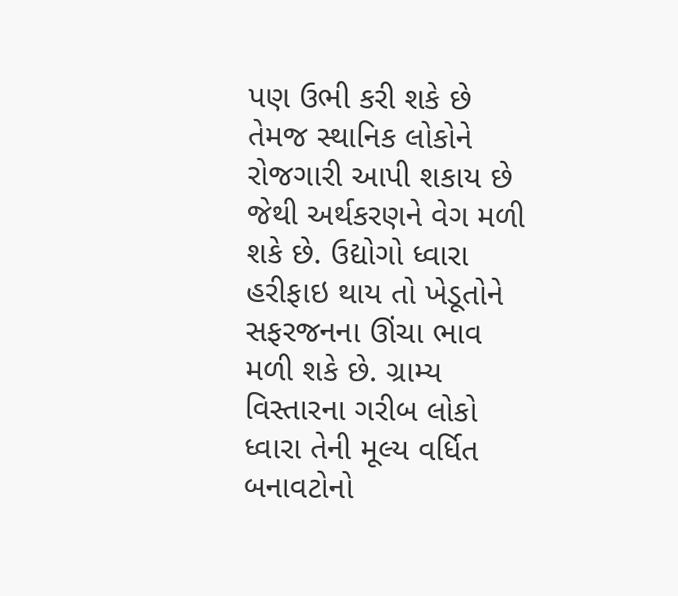પણ ઉભી કરી શકે છે તેમજ સ્થાનિક લોકોને રોજગારી આપી શકાય છે જેથી અર્થકરણને વેગ મળી શકે છે. ઉદ્યોગો ધ્વારા હરીફાઇ થાય તો ખેડૂતોને સફરજનના ઊંચા ભાવ મળી શકે છે. ગ્રામ્ય વિસ્તારના ગરીબ લોકો ધ્વારા તેની મૂલ્ય વર્ધિત બનાવટોનો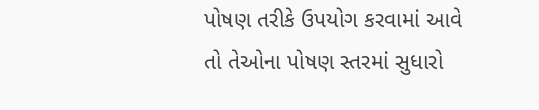પોષણ તરીકે ઉપયોગ કરવામાં આવે તો તેઓના પોષણ સ્તરમાં સુધારો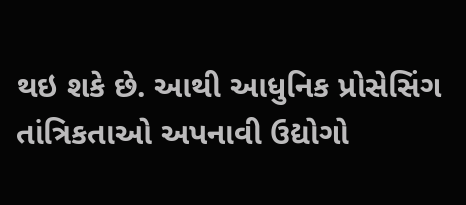થઇ શકે છે. આથી આધુનિક પ્રોસેસિંગ તાંત્રિકતાઓ અપનાવી ઉદ્યોગો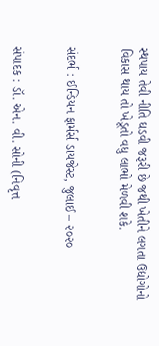સ્થપાય તેવી નીતિ ઘડવી જરૂરી છે જથી ખેતીને લગતા ઉદ્યોગોનો વિકાસ થાય તો ખેડૂતો વધુ લાભો મેળવી શકે.


સંદર્ભ : ઈન્ડિયન ફાર્મર્સ ડાયજેસ્ટ, જુલાઈ – ૨૦૨૦


સંપાદક : ડૉ. એન. વી. સોની (નિવૃત્ત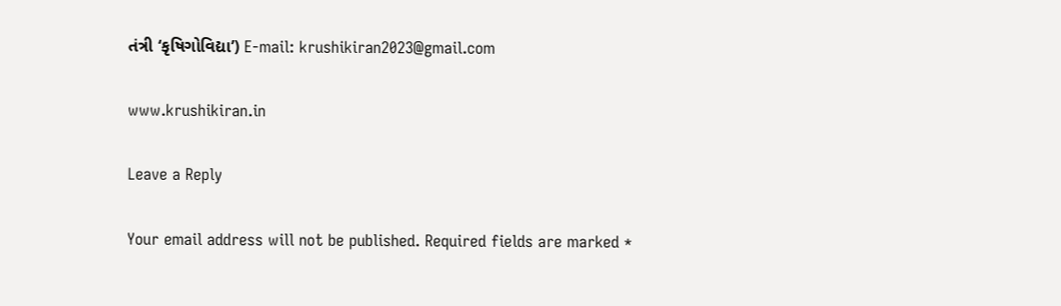તંત્રી ‘કૃષિગોવિદ્યા’) E-mail: krushikiran2023@gmail.com

www.krushikiran.in

Leave a Reply

Your email address will not be published. Required fields are marked *